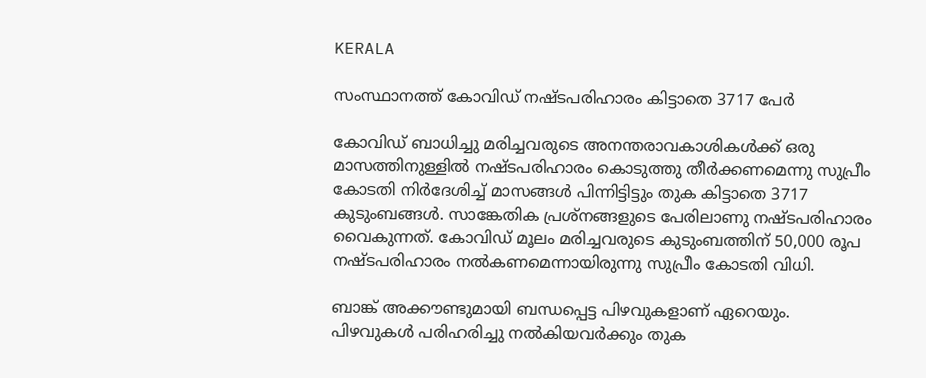KERALA

സംസ്ഥാനത്ത് കോവിഡ് നഷ്ടപരിഹാരം കിട്ടാതെ 3717 പേർ

കോവിഡ് ബാധിച്ചു മരിച്ചവരുടെ അനന്തരാവകാശികൾക്ക് ഒരു മാസത്തിനുള്ളിൽ നഷ്ടപരിഹാരം കൊടുത്തു തീർക്കണമെന്നു സുപ്രീം കോടതി നിർദേശിച്ച് മാസങ്ങൾ പിന്നിട്ടിട്ടും തുക കിട്ടാതെ 3717 കുടുംബങ്ങൾ. സാങ്കേതിക പ്രശ്നങ്ങളുടെ പേരിലാണു നഷ്ടപരിഹാരം വൈകുന്നത്. കോവിഡ് മൂലം മരിച്ചവരുടെ കുടുംബത്തിന് 50,000 രൂപ നഷ്ടപരിഹാരം നൽകണമെന്നായിരുന്നു സുപ്രീം കോടതി വിധി.

ബാങ്ക് അക്കൗണ്ടുമായി ബന്ധപ്പെട്ട പിഴവുകളാണ് ഏറെയും. പിഴവുകൾ പരിഹരിച്ചു നൽകിയവർക്കും തുക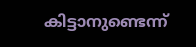കിട്ടാനുണ്ടെന്ന്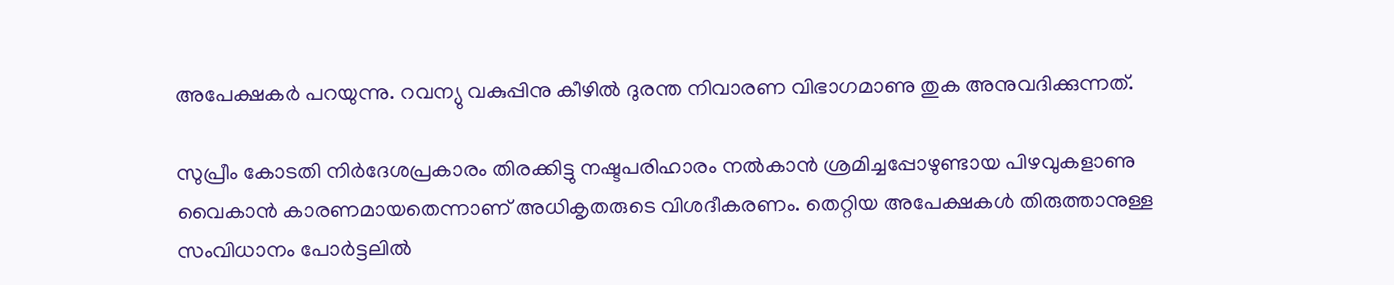അപേക്ഷകർ പറയുന്നു. റവന്യു വകുപ്പിനു കീഴിൽ ദുരന്ത നിവാരണ വിഭാഗമാണു തുക അനുവദിക്കുന്നത്.

സുപ്രീം കോടതി നിർദേശപ്രകാരം തിരക്കിട്ടു നഷ്ടപരിഹാരം നൽകാൻ ശ്രമിച്ചപ്പോഴുണ്ടായ പിഴവുകളാണു വൈകാൻ കാരണമായതെന്നാണ് അധികൃതരുടെ വിശദീകരണം. തെറ്റിയ അപേക്ഷകൾ തിരുത്താനുള്ള സംവിധാനം പോർട്ടലിൽ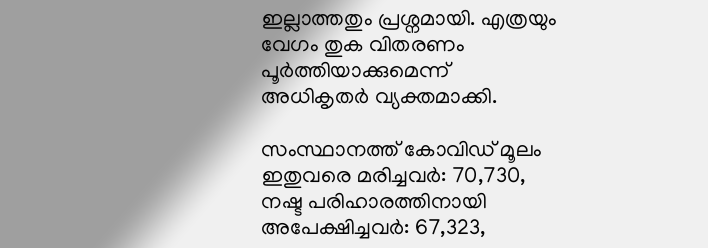ഇല്ലാത്തതും പ്രശ്നമായി. എത്രയും വേഗം തുക വിതരണം പൂർത്തിയാക്കുമെന്ന് അധികൃതർ വ്യക്തമാക്കി.

സംസ്ഥാനത്ത് കോവിഡ് മൂലം ഇതുവരെ മരിച്ചവർ: 70,730, നഷ്ട പരിഹാരത്തിനായി അപേക്ഷിച്ചവർ: 67,323,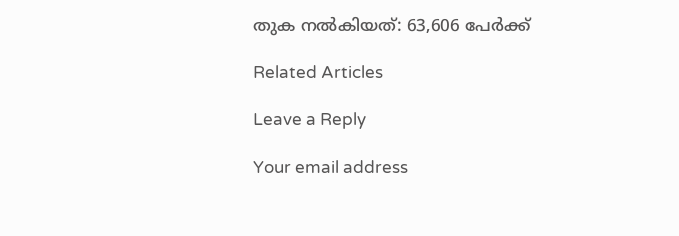തുക നൽകിയത്: 63,606 പേർക്ക്

Related Articles

Leave a Reply

Your email address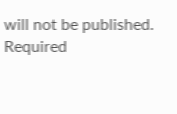will not be published. Required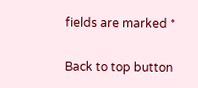fields are marked *

Back to top button